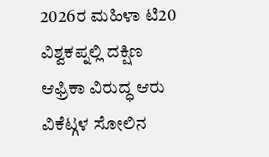2026ರ ಮಹಿಳಾ ಟಿ20 ವಿಶ್ವಕಪ್ನಲ್ಲಿ ದಕ್ಷಿಣ ಆಫ್ರಿಕಾ ವಿರುದ್ಧ ಆರು ವಿಕೆಟ್ಗಳ ಸೋಲಿನ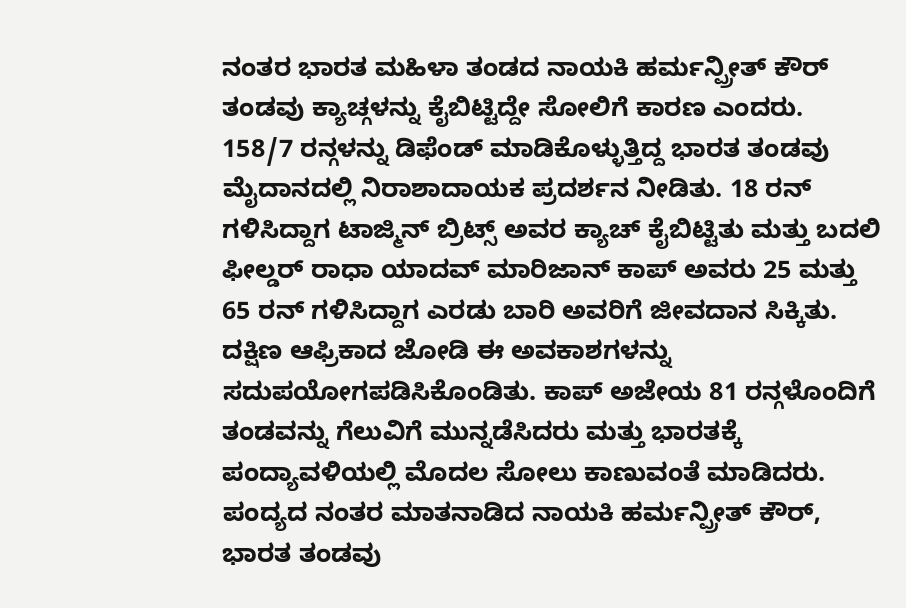ನಂತರ ಭಾರತ ಮಹಿಳಾ ತಂಡದ ನಾಯಕಿ ಹರ್ಮನ್ಪ್ರೀತ್ ಕೌರ್ ತಂಡವು ಕ್ಯಾಚ್ಗಳನ್ನು ಕೈಬಿಟ್ಟಿದ್ದೇ ಸೋಲಿಗೆ ಕಾರಣ ಎಂದರು. 158/7 ರನ್ಗಳನ್ನು ಡಿಫೆಂಡ್ ಮಾಡಿಕೊಳ್ಳುತ್ತಿದ್ದ ಭಾರತ ತಂಡವು ಮೈದಾನದಲ್ಲಿ ನಿರಾಶಾದಾಯಕ ಪ್ರದರ್ಶನ ನೀಡಿತು. 18 ರನ್ ಗಳಿಸಿದ್ದಾಗ ಟಾಜ್ಮಿನ್ ಬ್ರಿಟ್ಸ್ ಅವರ ಕ್ಯಾಚ್ ಕೈಬಿಟ್ಟಿತು ಮತ್ತು ಬದಲಿ ಫೀಲ್ಡರ್ ರಾಧಾ ಯಾದವ್ ಮಾರಿಜಾನ್ ಕಾಪ್ ಅವರು 25 ಮತ್ತು 65 ರನ್ ಗಳಿಸಿದ್ದಾಗ ಎರಡು ಬಾರಿ ಅವರಿಗೆ ಜೀವದಾನ ಸಿಕ್ಕಿತು. ದಕ್ಷಿಣ ಆಫ್ರಿಕಾದ ಜೋಡಿ ಈ ಅವಕಾಶಗಳನ್ನು ಸದುಪಯೋಗಪಡಿಸಿಕೊಂಡಿತು. ಕಾಪ್ ಅಜೇಯ 81 ರನ್ಗಳೊಂದಿಗೆ ತಂಡವನ್ನು ಗೆಲುವಿಗೆ ಮುನ್ನಡೆಸಿದರು ಮತ್ತು ಭಾರತಕ್ಕೆ ಪಂದ್ಯಾವಳಿಯಲ್ಲಿ ಮೊದಲ ಸೋಲು ಕಾಣುವಂತೆ ಮಾಡಿದರು.
ಪಂದ್ಯದ ನಂತರ ಮಾತನಾಡಿದ ನಾಯಕಿ ಹರ್ಮನ್ಪ್ರೀತ್ ಕೌರ್, ಭಾರತ ತಂಡವು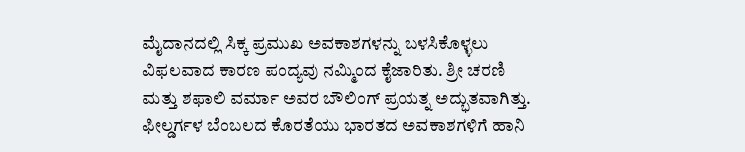ಮೈದಾನದಲ್ಲಿ ಸಿಕ್ಕ ಪ್ರಮುಖ ಅವಕಾಶಗಳನ್ನು ಬಳಸಿಕೊಳ್ಳಲು ವಿಫಲವಾದ ಕಾರಣ ಪಂದ್ಯವು ನಮ್ಮಿಂದ ಕೈಜಾರಿತು. ಶ್ರೀ ಚರಣಿ ಮತ್ತು ಶಫಾಲಿ ವರ್ಮಾ ಅವರ ಬೌಲಿಂಗ್ ಪ್ರಯತ್ನ ಅದ್ಭುತವಾಗಿತ್ತು. ಫೀಲ್ಡರ್ಗಳ ಬೆಂಬಲದ ಕೊರತೆಯು ಭಾರತದ ಅವಕಾಶಗಳಿಗೆ ಹಾನಿ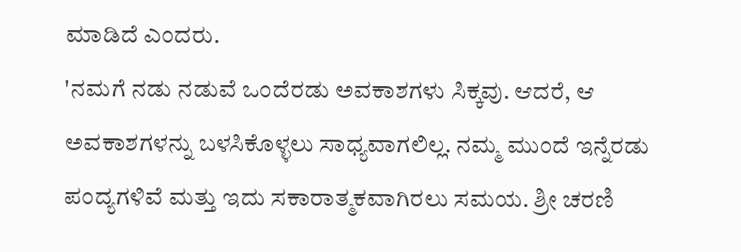ಮಾಡಿದೆ ಎಂದರು.
'ನಮಗೆ ನಡು ನಡುವೆ ಒಂದೆರಡು ಅವಕಾಶಗಳು ಸಿಕ್ಕವು. ಆದರೆ, ಆ ಅವಕಾಶಗಳನ್ನು ಬಳಸಿಕೊಳ್ಳಲು ಸಾಧ್ಯವಾಗಲಿಲ್ಲ. ನಮ್ಮ ಮುಂದೆ ಇನ್ನೆರಡು ಪಂದ್ಯಗಳಿವೆ ಮತ್ತು ಇದು ಸಕಾರಾತ್ಮಕವಾಗಿರಲು ಸಮಯ. ಶ್ರೀ ಚರಣಿ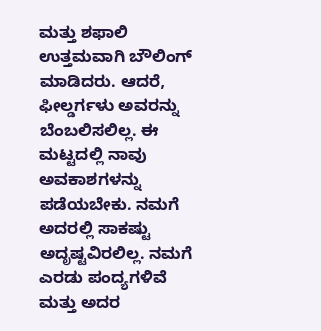ಮತ್ತು ಶಫಾಲಿ ಉತ್ತಮವಾಗಿ ಬೌಲಿಂಗ್ ಮಾಡಿದರು. ಆದರೆ, ಫೀಲ್ಡರ್ಗಳು ಅವರನ್ನು ಬೆಂಬಲಿಸಲಿಲ್ಲ. ಈ ಮಟ್ಟದಲ್ಲಿ ನಾವು ಅವಕಾಶಗಳನ್ನು ಪಡೆಯಬೇಕು. ನಮಗೆ ಅದರಲ್ಲಿ ಸಾಕಷ್ಟು ಅದೃಷ್ಟವಿರಲಿಲ್ಲ. ನಮಗೆ ಎರಡು ಪಂದ್ಯಗಳಿವೆ ಮತ್ತು ಅದರ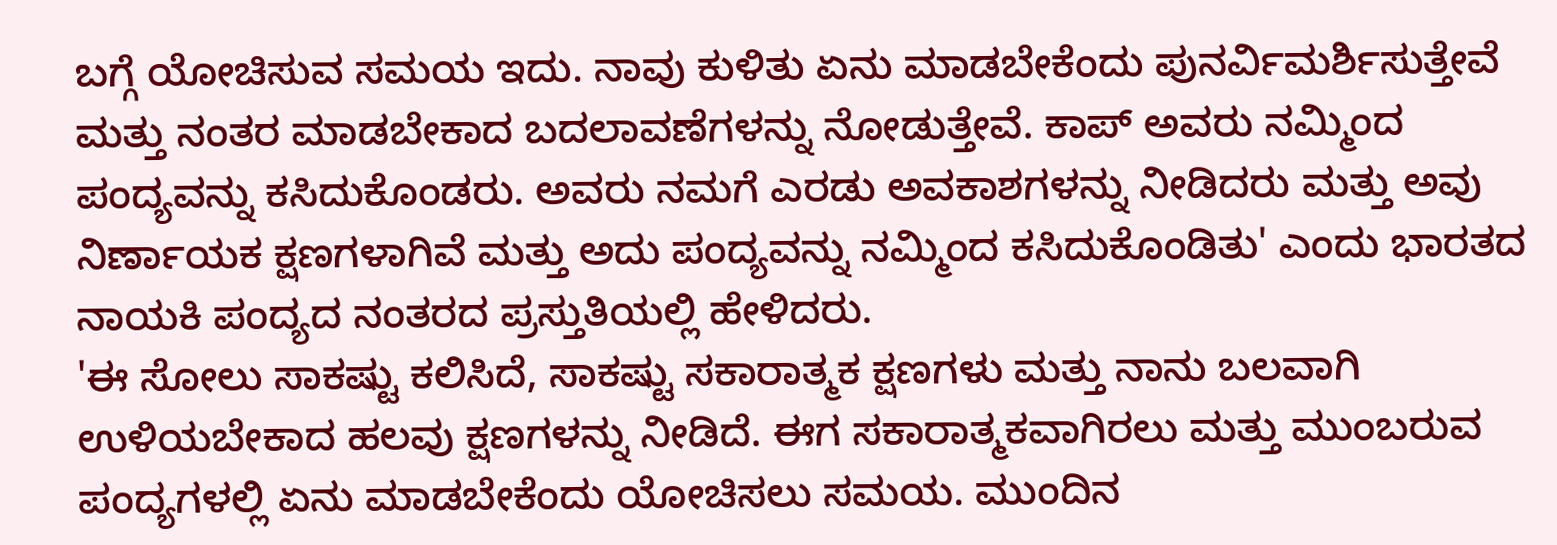ಬಗ್ಗೆ ಯೋಚಿಸುವ ಸಮಯ ಇದು. ನಾವು ಕುಳಿತು ಏನು ಮಾಡಬೇಕೆಂದು ಪುನರ್ವಿಮರ್ಶಿಸುತ್ತೇವೆ ಮತ್ತು ನಂತರ ಮಾಡಬೇಕಾದ ಬದಲಾವಣೆಗಳನ್ನು ನೋಡುತ್ತೇವೆ. ಕಾಪ್ ಅವರು ನಮ್ಮಿಂದ ಪಂದ್ಯವನ್ನು ಕಸಿದುಕೊಂಡರು. ಅವರು ನಮಗೆ ಎರಡು ಅವಕಾಶಗಳನ್ನು ನೀಡಿದರು ಮತ್ತು ಅವು ನಿರ್ಣಾಯಕ ಕ್ಷಣಗಳಾಗಿವೆ ಮತ್ತು ಅದು ಪಂದ್ಯವನ್ನು ನಮ್ಮಿಂದ ಕಸಿದುಕೊಂಡಿತು' ಎಂದು ಭಾರತದ ನಾಯಕಿ ಪಂದ್ಯದ ನಂತರದ ಪ್ರಸ್ತುತಿಯಲ್ಲಿ ಹೇಳಿದರು.
'ಈ ಸೋಲು ಸಾಕಷ್ಟು ಕಲಿಸಿದೆ, ಸಾಕಷ್ಟು ಸಕಾರಾತ್ಮಕ ಕ್ಷಣಗಳು ಮತ್ತು ನಾನು ಬಲವಾಗಿ ಉಳಿಯಬೇಕಾದ ಹಲವು ಕ್ಷಣಗಳನ್ನು ನೀಡಿದೆ. ಈಗ ಸಕಾರಾತ್ಮಕವಾಗಿರಲು ಮತ್ತು ಮುಂಬರುವ ಪಂದ್ಯಗಳಲ್ಲಿ ಏನು ಮಾಡಬೇಕೆಂದು ಯೋಚಿಸಲು ಸಮಯ. ಮುಂದಿನ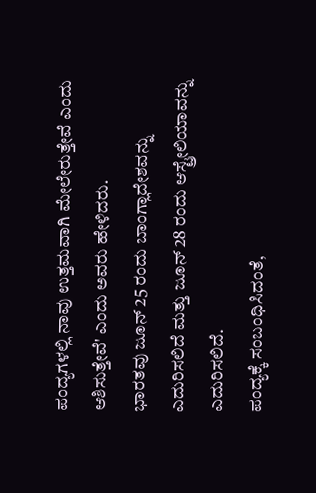ಪಂದ್ಯಗಳಲ್ಲಿ ನಾವು ಉತ್ತಮವಾಗಿ ಮೇಲೇರುತ್ತೇವೆ ಎಂದು ಆಶಿಸುತ್ತೇವೆ' ಎಂದು ಅವರು ಹೇಳಿದರು.
ಭಾರತವು ಜೂನ್ 25 ರಂದು ಬಾಂಗ್ಲಾದೇಶವನ್ನು ಎದುರಿಸಲಿದೆ ಮತ್ತು ಜೂನ್ 28 ರಂದು ಆಸ್ಟ್ರೇಲಿಯಾವನ್ನು ಎದುರಿಸಲಿದೆ.
ಪಂದ್ಯಕ್ಕೆ ಸಂಬಂಧಿಸಿದಂತೆ,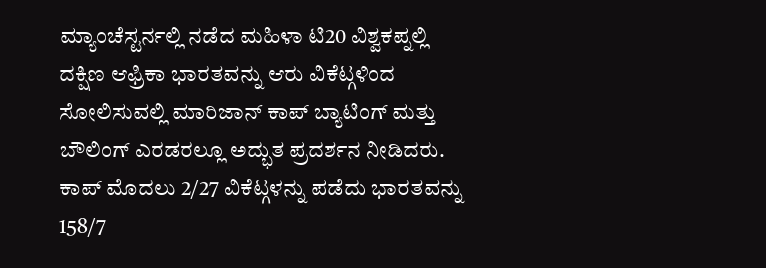ಮ್ಯಾಂಚೆಸ್ಟರ್ನಲ್ಲಿ ನಡೆದ ಮಹಿಳಾ ಟಿ20 ವಿಶ್ವಕಪ್ನಲ್ಲಿ ದಕ್ಷಿಣ ಆಫ್ರಿಕಾ ಭಾರತವನ್ನು ಆರು ವಿಕೆಟ್ಗಳಿಂದ ಸೋಲಿಸುವಲ್ಲಿ ಮಾರಿಜಾನ್ ಕಾಪ್ ಬ್ಯಾಟಿಂಗ್ ಮತ್ತು ಬೌಲಿಂಗ್ ಎರಡರಲ್ಲೂ ಅದ್ಭುತ ಪ್ರದರ್ಶನ ನೀಡಿದರು. ಕಾಪ್ ಮೊದಲು 2/27 ವಿಕೆಟ್ಗಳನ್ನು ಪಡೆದು ಭಾರತವನ್ನು 158/7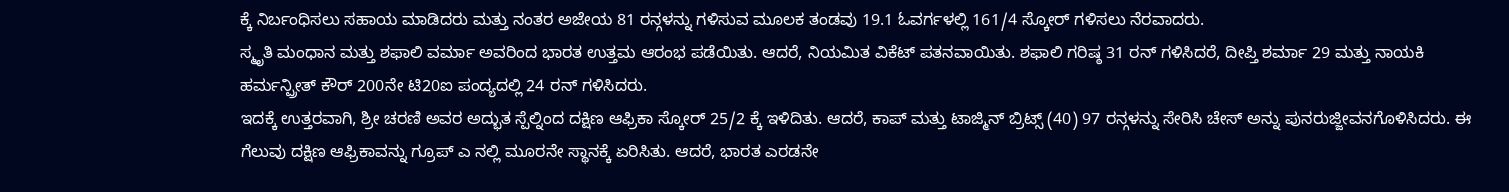ಕ್ಕೆ ನಿರ್ಬಂಧಿಸಲು ಸಹಾಯ ಮಾಡಿದರು ಮತ್ತು ನಂತರ ಅಜೇಯ 81 ರನ್ಗಳನ್ನು ಗಳಿಸುವ ಮೂಲಕ ತಂಡವು 19.1 ಓವರ್ಗಳಲ್ಲಿ 161/4 ಸ್ಕೋರ್ ಗಳಿಸಲು ನೆರವಾದರು.
ಸ್ಮೃತಿ ಮಂಧಾನ ಮತ್ತು ಶಫಾಲಿ ವರ್ಮಾ ಅವರಿಂದ ಭಾರತ ಉತ್ತಮ ಆರಂಭ ಪಡೆಯಿತು. ಆದರೆ, ನಿಯಮಿತ ವಿಕೆಟ್ ಪತನವಾಯಿತು. ಶಫಾಲಿ ಗರಿಷ್ಠ 31 ರನ್ ಗಳಿಸಿದರೆ, ದೀಪ್ತಿ ಶರ್ಮಾ 29 ಮತ್ತು ನಾಯಕಿ ಹರ್ಮನ್ಪ್ರೀತ್ ಕೌರ್ 200ನೇ ಟಿ20ಐ ಪಂದ್ಯದಲ್ಲಿ 24 ರನ್ ಗಳಿಸಿದರು.
ಇದಕ್ಕೆ ಉತ್ತರವಾಗಿ, ಶ್ರೀ ಚರಣಿ ಅವರ ಅದ್ಭುತ ಸ್ಪೆಲ್ನಿಂದ ದಕ್ಷಿಣ ಆಫ್ರಿಕಾ ಸ್ಕೋರ್ 25/2 ಕ್ಕೆ ಇಳಿದಿತು. ಆದರೆ, ಕಾಪ್ ಮತ್ತು ಟಾಜ್ಮಿನ್ ಬ್ರಿಟ್ಸ್ (40) 97 ರನ್ಗಳನ್ನು ಸೇರಿಸಿ ಚೇಸ್ ಅನ್ನು ಪುನರುಜ್ಜೀವನಗೊಳಿಸಿದರು. ಈ ಗೆಲುವು ದಕ್ಷಿಣ ಆಫ್ರಿಕಾವನ್ನು ಗ್ರೂಪ್ ಎ ನಲ್ಲಿ ಮೂರನೇ ಸ್ಥಾನಕ್ಕೆ ಏರಿಸಿತು. ಆದರೆ, ಭಾರತ ಎರಡನೇ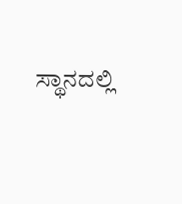ಸ್ಥಾನದಲ್ಲಿ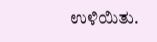ಉಳಿಯಿತು.